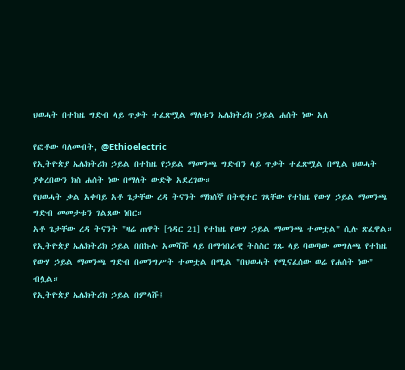ህወሓት በተከዜ ግድብ ላይ ጥቃት ተፈጽሟል ማለቱን ኤሌክትሪክ ኃይል ሐሰት ነው አለ

የፎቶው ባለመብት, @Ethioelectric
የኢትዮጵያ ኤሌክትሪክ ኃይል በተከዜ የኃይል ማመንጫ ግድብን ላይ ጥቃት ተፈጽሟል በሚል ህወሓት ያቀረበውን ክስ ሐሰት ነው በማለት ውድቅ አደረገው።
የህወሓት ቃል አቀባይ አቶ ጌታቸው ረዳ ትናንት ማክሰኞ በትዊተር ገጻቸው የተከዜ የውሃ ኃይል ማመንጫ ግድብ መመታቱን ገልጸው ነበር።
አቶ ጌታቸው ረዳ ትናንት "ዛሬ ጠዋት [ኅዳር 21] የተከዜ የውሃ ኃይል ማመንጫ ተመቷል" ሲሉ ጽፈዋል።
የኢትዮጵያ ኤሌክትሪክ ኃይል በበኩሉ አመሻሹ ላይ በማኅበራዊ ትስስር ገጹ ላይ ባወጣው መግለጫ የተከዜ የውሃ ኃይል ማመንጫ ግድብ በመንግሥት ተመቷል በሚል "በህወሓት የሚናፈሰው ወሬ የሐሰት ነው" ብሏል።
የኢትዮጵያ ኤሌክትሪክ ኃይል በምላሹ፤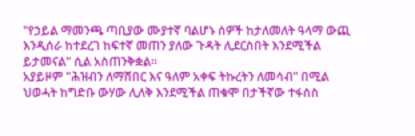"የኃይል ማመንጫ ጣቢያው ሙያተኛ ባልሆኑ ሰዎች ከታለመለት ዓላማ ውጪ እንዲሰራ ከተደረገ ከፍተኛ መጠን ያለው ጉዳት ሊደርስበት እንደሚችል ይታመናል" ሲል አስጠንቅቋል።
አያይዞም "ሕዝብን ለማሸበር እና ዓለም አቀፍ ትኩረትን ለመሳብ" በሚል ህወሓት ከግድቡ ውሃው ሊለቅ እንደሚችል ጠቁሞ በታችኛው ተፋሰስ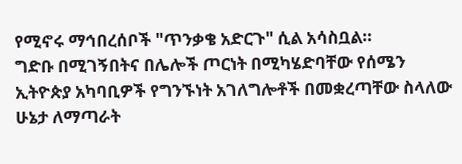የሚኖሩ ማኅበረሰቦች "ጥንቃቄ አድርጉ" ሲል አሳስቧል።
ግድቡ በሚገኝበትና በሌሎች ጦርነት በሚካሄድባቸው የሰሜን ኢትዮጵያ አካባቢዎች የግንኙነት አገለግሎቶች በመቋረጣቸው ስላለው ሁኔታ ለማጣራት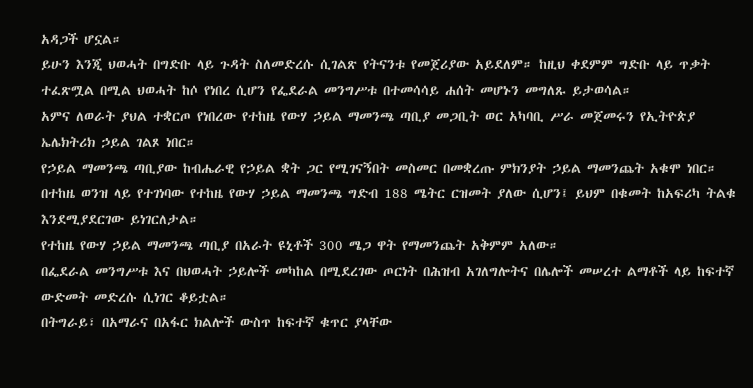አዳጋች ሆኗል።
ይሁን እንጂ ህወሓት በግድቡ ላይ ጉዳት ስለመድረሱ ሲገልጽ የትናንቱ የመጀሪያው አይደለም። ከዚህ ቀደምም ግድቡ ላይ ጥቃት ተፈጽሟል በሚል ህወሓት ከሶ የነበረ ሲሆን የፌደራል መንግሥቱ በተመሳሳይ ሐሰት መሆኑን መግለጹ ይታወሳል።
አምና ለወራት ያህል ተቋርጦ የነበረው የተከዜ የውሃ ኃይል ማመንጫ ጣቢያ መጋቢት ወር አካባቢ ሥራ መጀመሩን የኢትዮጵያ ኤሌክትሪክ ኃይል ገልጾ ነበር።
የኃይል ማመንጫ ጣቢያው ከብሔራዊ የኃይል ቋት ጋር የሚገናኝበት መስመር በመቋረጡ ምክንያት ኃይል ማመንጨት አቁሞ ነበር።
በተከዜ ወንዝ ላይ የተገነባው የተከዜ የውሃ ኃይል ማመንጫ ግድብ 188 ሜትር ርዝመት ያለው ሲሆን፤ ይህም በቁመት ከአፍሪካ ትልቁ እንደሚያደርገው ይነገርለታል።
የተከዜ የውሃ ኃይል ማመንጫ ጣቢያ በአራት ዩኒቶች 300 ሜጋ ዋት የማመንጨት አቅምም አለው።
በፌደራል መንግሥቱ እና በህወሓት ኃይሎች መካከል በሚደረገው ጦርነት በሕዝብ አገለግሎትና በሌሎች መሠረተ ልማቶች ላይ ከፍተኛ ውድመት መድረሱ ሲነገር ቆይቷል።
በትግራይ፣ በአማራና በአፋር ክልሎች ውስጥ ከፍተኛ ቁጥር ያላቸው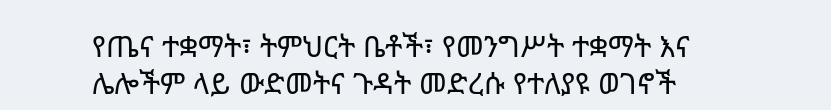የጤና ተቋማት፣ ትምህርት ቤቶች፣ የመንግሥት ተቋማት እና ሌሎችም ላይ ውድመትና ጉዳት መድረሱ የተለያዩ ወገኖች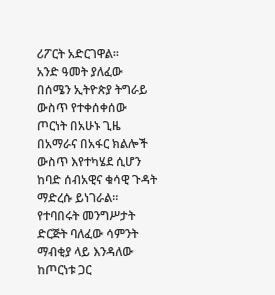ሪፖርት አድርገዋል።
አንድ ዓመት ያለፈው በሰሜን ኢትዮጵያ ትግራይ ውስጥ የተቀሰቀሰው ጦርነት በአሁኑ ጊዜ በአማራና በአፋር ክልሎች ውስጥ እየተካሄደ ሲሆን ከባድ ሰብአዊና ቁሳዊ ጉዳት ማድረሱ ይነገራል።
የተባበሩት መንግሥታት ድርጅት ባለፈው ሳምንት ማብቂያ ላይ እንዳለው ከጦርነቱ ጋር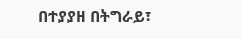በተያያዘ በትግራይ፣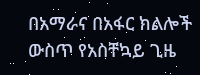በአማራና በአፋር ክልሎች ውስጥ የአስቸኳይ ጊዜ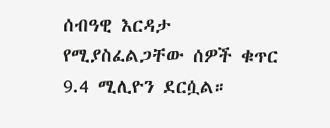ሰብዓዊ እርዳታ የሚያስፈልጋቸው ሰዎች ቁጥር 9.4 ሚሊዮን ደርሷል።